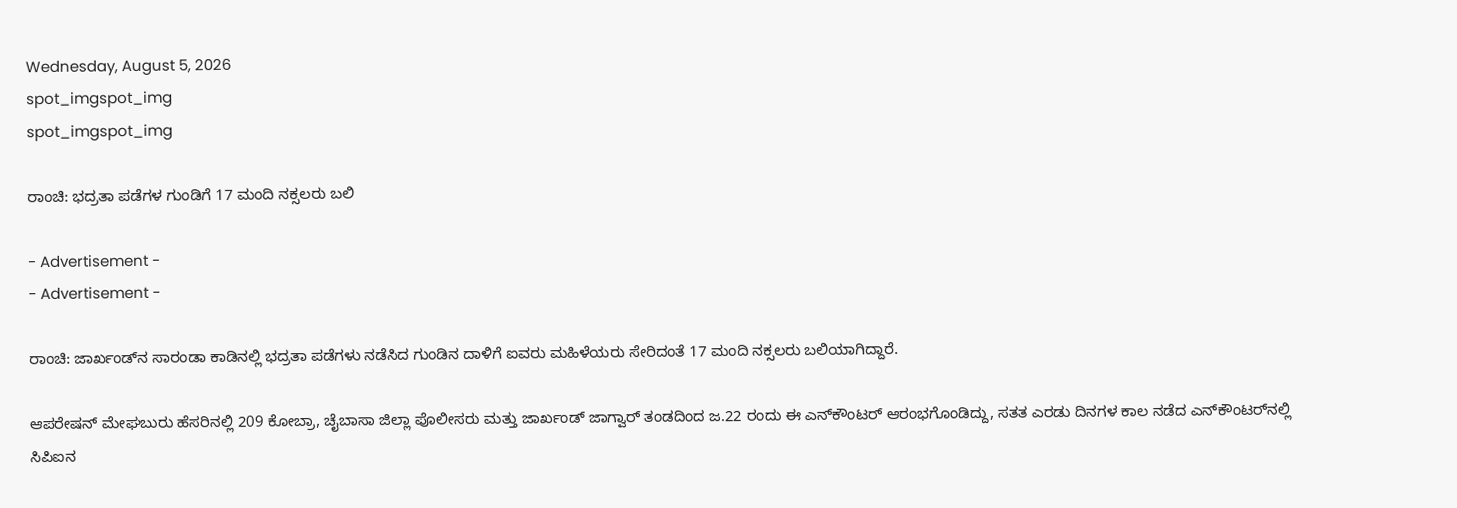Wednesday, August 5, 2026
spot_imgspot_img
spot_imgspot_img

ರಾಂಚಿ: ಭದ್ರತಾ ಪಡೆಗಳ ಗುಂಡಿಗೆ 17 ಮಂದಿ ನಕ್ಸಲರು ಬಲಿ

- Advertisement -
- Advertisement -

ರಾಂಚಿ: ಜಾರ್ಖಂಡ್‌ನ ಸಾರಂಡಾ ಕಾಡಿನಲ್ಲಿ ಭದ್ರತಾ ಪಡೆಗಳು ನಡೆಸಿದ ಗುಂಡಿನ ದಾಳಿಗೆ ಐವರು ಮಹಿಳೆಯರು ಸೇರಿದಂತೆ 17 ಮಂದಿ ನಕ್ಸಲರು ಬಲಿಯಾಗಿದ್ದಾರೆ.

ಆಪರೇಷನ್ ಮೇಘಬುರು ಹೆಸರಿನಲ್ಲಿ 209 ಕೋಬ್ರಾ, ಚೈಬಾಸಾ ಜಿಲ್ಲಾ ಪೊಲೀಸರು ಮತ್ತು ಜಾರ್ಖಂಡ್ ಜಾಗ್ವಾರ್‌ ತಂಡದಿಂದ ಜ.22 ರಂದು ಈ ಎನ್‌ಕೌಂಟರ್‌ ಆರಂಭಗೊಂಡಿದ್ದು, ಸತತ ಎರಡು ದಿನಗಳ ಕಾಲ ನಡೆದ ಎನ್‌ಕೌಂಟರ್‌ನಲ್ಲಿ ಸಿಪಿಐನ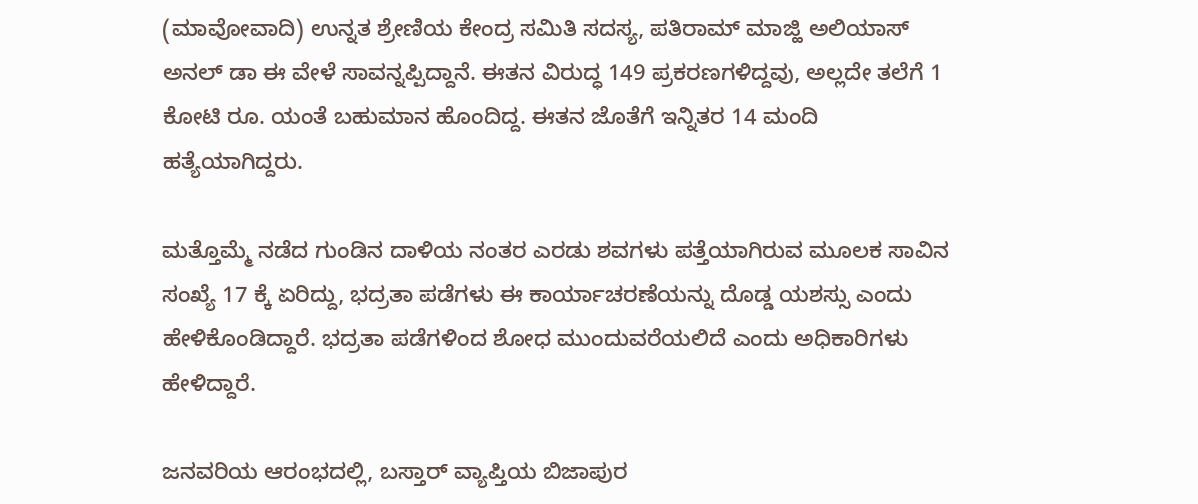(ಮಾವೋವಾದಿ) ಉನ್ನತ ಶ್ರೇಣಿಯ ಕೇಂದ್ರ ಸಮಿತಿ ಸದಸ್ಯ, ಪತಿರಾಮ್ ಮಾಜ್ಹಿ ಅಲಿಯಾಸ್ ಅನಲ್ ಡಾ ಈ ವೇಳೆ ಸಾವನ್ನಪ್ಪಿದ್ದಾನೆ. ಈತನ ವಿರುದ್ಧ 149 ಪ್ರಕರಣಗಳಿದ್ದವು, ಅಲ್ಲದೇ ತಲೆಗೆ 1 ಕೋಟಿ ರೂ. ಯಂತೆ ಬಹುಮಾನ ಹೊಂದಿದ್ದ. ಈತನ ಜೊತೆಗೆ ಇನ್ನಿತರ 14 ಮಂದಿ ಹತ್ಯೆಯಾಗಿದ್ದರು.

ಮತ್ತೊಮ್ಮೆ ನಡೆದ ಗುಂಡಿನ ದಾಳಿಯ ನಂತರ ಎರಡು ಶವಗಳು ಪತ್ತೆಯಾಗಿರುವ ಮೂಲಕ ಸಾವಿನ ಸಂಖ್ಯೆ 17 ಕ್ಕೆ ಏರಿದ್ದು, ಭದ್ರತಾ ಪಡೆಗಳು ಈ ಕಾರ್ಯಾಚರಣೆಯನ್ನು ದೊಡ್ಡ ಯಶಸ್ಸು ಎಂದು ಹೇಳಿಕೊಂಡಿದ್ದಾರೆ. ಭದ್ರತಾ ಪಡೆಗಳಿಂದ ಶೋಧ ಮುಂದುವರೆಯಲಿದೆ ಎಂದು ಅಧಿಕಾರಿಗಳು ಹೇಳಿದ್ದಾರೆ.

ಜನವರಿಯ ಆರಂಭದಲ್ಲಿ, ಬಸ್ತಾರ್ ವ್ಯಾಪ್ತಿಯ ಬಿಜಾಪುರ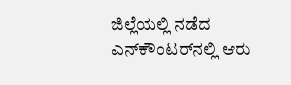ಜಿಲ್ಲೆಯಲ್ಲಿ ನಡೆದ ಎನ್‌ಕೌಂಟರ್‌ನಲ್ಲಿ ಆರು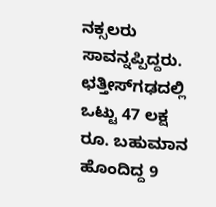ನಕ್ಸಲರು ಸಾವನ್ನಪ್ಪಿದ್ದರು. ಛತ್ತೀಸ್‌ಗಢದಲ್ಲಿ ಒಟ್ಟು 47 ಲಕ್ಷ ರೂ. ಬಹುಮಾನ ಹೊಂದಿದ್ದ 9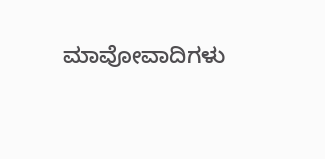ಮಾವೋವಾದಿಗಳು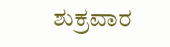ಶುಕ್ರವಾರ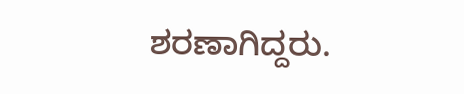ಶರಣಾಗಿದ್ದರು.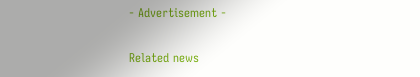- Advertisement -

Related news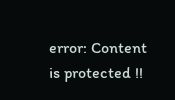error: Content is protected !!